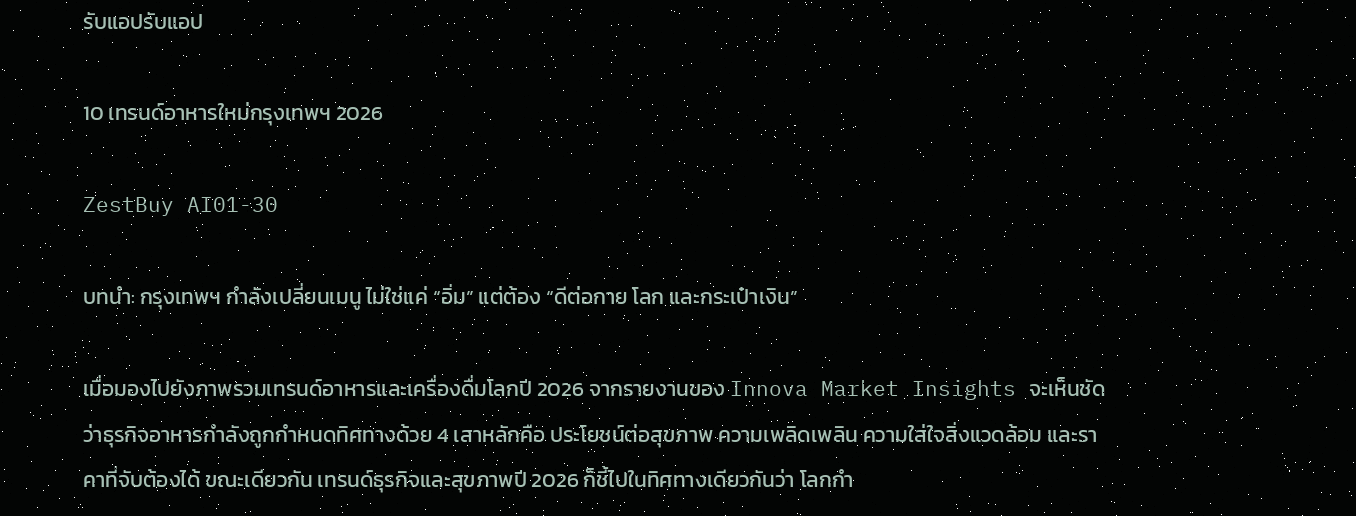รับแอปรับแอป

10 เทรนด์อาหารใหม่กรุงเทพฯ 2026

ZestBuy AI01-30

บทนำ: กรุงเทพฯ กำลังเปลี่ยนเมนู ไม่ใช่แค่ “อิ่ม” แต่ต้อง “ดีต่อกาย โลก และกระเป๋าเงิน”

เมื่อมองไปยังภาพรวมเทรนด์อาหารและเครื่องดื่มโลกปี 2026 จากรายงานของ Innova Market Insights จะเห็นชัดว่าธุรกิจอาหารกำลังถูกกำหนดทิศทางด้วย 4 เสาหลักคือ ประโยชน์ต่อสุขภาพ ความเพลิดเพลิน ความใส่ใจสิ่งแวดล้อม และราคาที่จับต้องได้ ขณะเดียวกัน เทรนด์ธุรกิจและสุขภาพปี 2026 ก็ชี้ไปในทิศทางเดียวกันว่า โลกกำ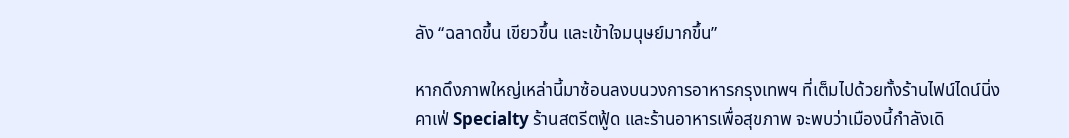ลัง “ฉลาดขึ้น เขียวขึ้น และเข้าใจมนุษย์มากขึ้น”

หากดึงภาพใหญ่เหล่านี้มาซ้อนลงบนวงการอาหารกรุงเทพฯ ที่เต็มไปด้วยทั้งร้านไฟน์ไดน์นิ่ง คาเฟ่ Specialty ร้านสตรีตฟู้ด และร้านอาหารเพื่อสุขภาพ จะพบว่าเมืองนี้กำลังเดิ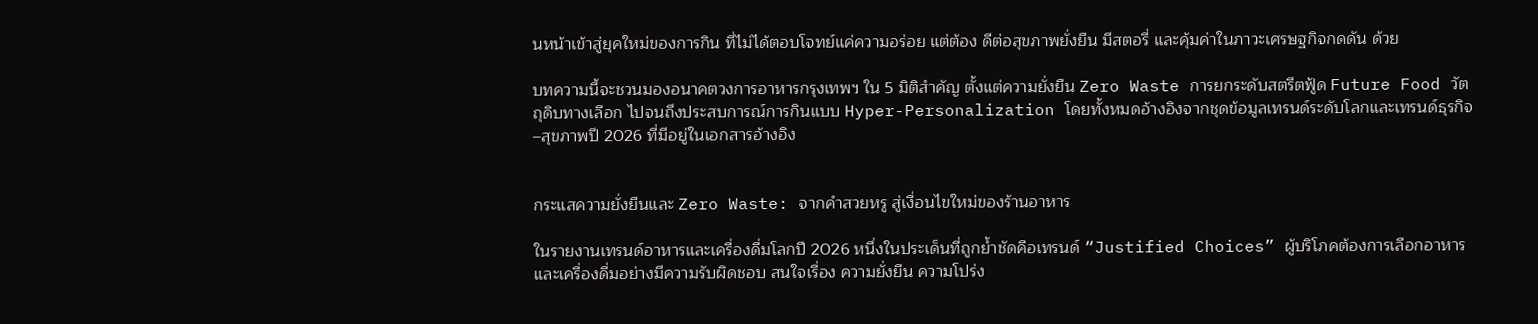นหน้าเข้าสู่ยุคใหม่ของการกิน ที่ไม่ได้ตอบโจทย์แค่ความอร่อย แต่ต้อง ดีต่อสุขภาพยั่งยืน มีสตอรี่ และคุ้มค่าในภาวะเศรษฐกิจกดดัน ด้วย

บทความนี้จะชวนมองอนาคตวงการอาหารกรุงเทพฯ ใน 5 มิติสำคัญ ตั้งแต่ความยั่งยืน Zero Waste การยกระดับสตรีตฟู้ด Future Food วัตถุดิบทางเลือก ไปจนถึงประสบการณ์การกินแบบ Hyper-Personalization โดยทั้งหมดอ้างอิงจากชุดข้อมูลเทรนด์ระดับโลกและเทรนด์ธุรกิจ–สุขภาพปี 2026 ที่มีอยู่ในเอกสารอ้างอิง


กระแสความยั่งยืนและ Zero Waste: จากคำสวยหรู สู่เงื่อนไขใหม่ของร้านอาหาร

ในรายงานเทรนด์อาหารและเครื่องดื่มโลกปี 2026 หนึ่งในประเด็นที่ถูกย้ำชัดคือเทรนด์ “Justified Choices” ผู้บริโภคต้องการเลือกอาหารและเครื่องดื่มอย่างมีความรับผิดชอบ สนใจเรื่อง ความยั่งยืน ความโปร่ง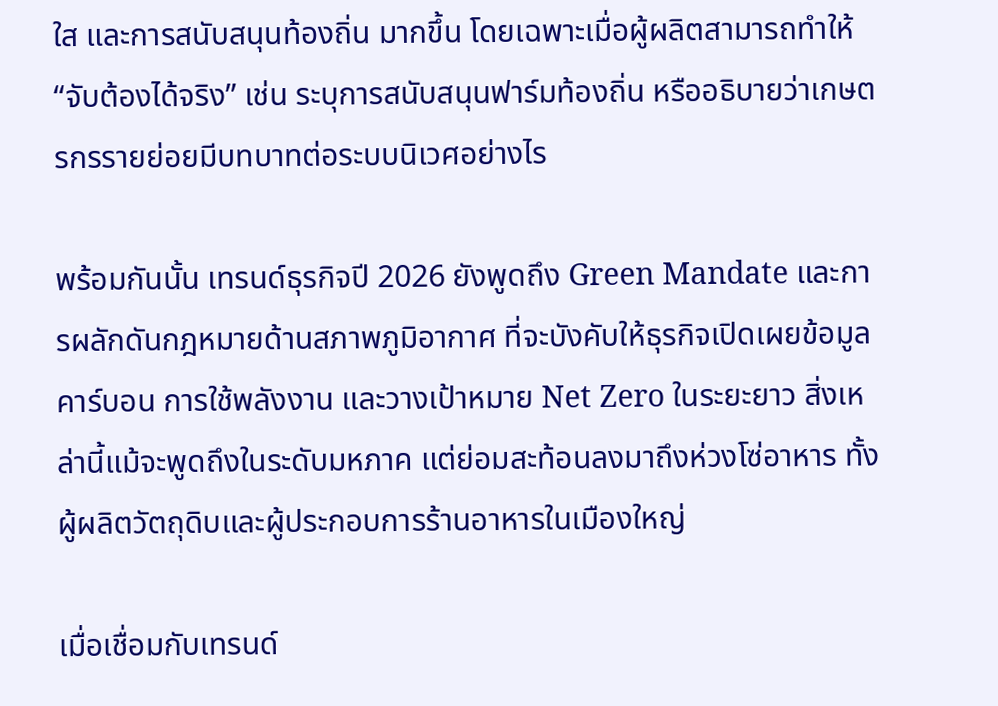ใส และการสนับสนุนท้องถิ่น มากขึ้น โดยเฉพาะเมื่อผู้ผลิตสามารถทำให้ “จับต้องได้จริง” เช่น ระบุการสนับสนุนฟาร์มท้องถิ่น หรืออธิบายว่าเกษตรกรรายย่อยมีบทบาทต่อระบบนิเวศอย่างไร

พร้อมกันนั้น เทรนด์ธุรกิจปี 2026 ยังพูดถึง Green Mandate และการผลักดันกฎหมายด้านสภาพภูมิอากาศ ที่จะบังคับให้ธุรกิจเปิดเผยข้อมูลคาร์บอน การใช้พลังงาน และวางเป้าหมาย Net Zero ในระยะยาว สิ่งเหล่านี้แม้จะพูดถึงในระดับมหภาค แต่ย่อมสะท้อนลงมาถึงห่วงโซ่อาหาร ทั้งผู้ผลิตวัตถุดิบและผู้ประกอบการร้านอาหารในเมืองใหญ่

เมื่อเชื่อมกับเทรนด์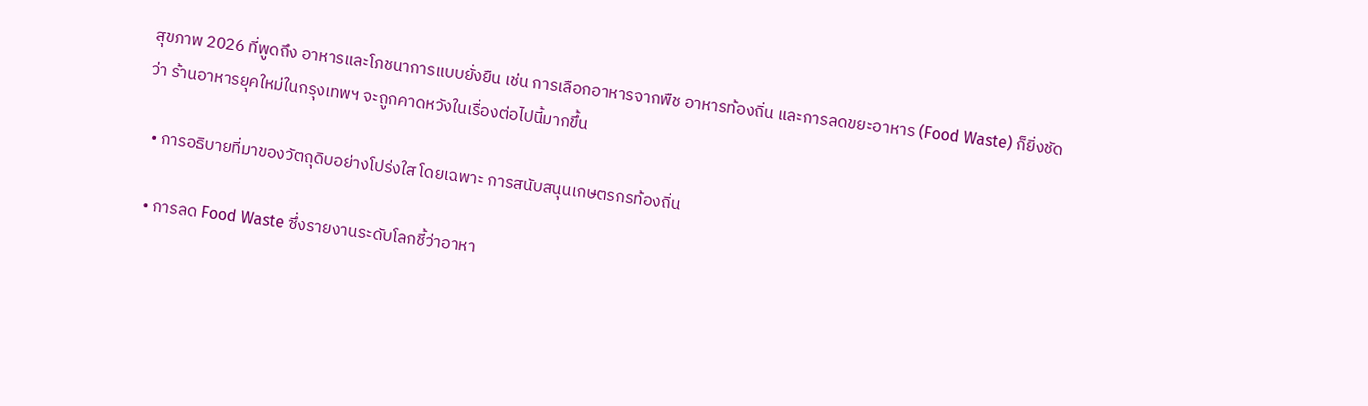สุขภาพ 2026 ที่พูดถึง อาหารและโภชนาการแบบยั่งยืน เช่น การเลือกอาหารจากพืช อาหารท้องถิ่น และการลดขยะอาหาร (Food Waste) ก็ยิ่งชัดว่า ร้านอาหารยุคใหม่ในกรุงเทพฯ จะถูกคาดหวังในเรื่องต่อไปนี้มากขึ้น

  • การอธิบายที่มาของวัตถุดิบอย่างโปร่งใส โดยเฉพาะ การสนับสนุนเกษตรกรท้องถิ่น

  • การลด Food Waste ซึ่งรายงานระดับโลกชี้ว่าอาหา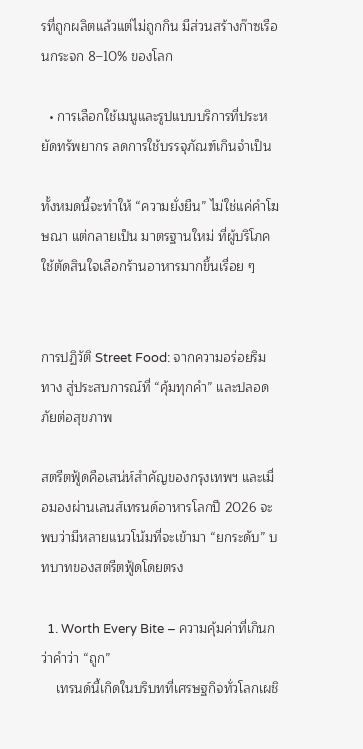รที่ถูกผลิตแล้วแต่ไม่ถูกกิน มีส่วนสร้างก๊าซเรือนกระจก 8–10% ของโลก

  • การเลือกใช้เมนูและรูปแบบบริการที่ประหยัดทรัพยากร ลดการใช้บรรจุภัณฑ์เกินจำเป็น

ทั้งหมดนี้จะทำให้ “ความยั่งยืน” ไม่ใช่แค่คำโฆษณา แต่กลายเป็น มาตรฐานใหม่ ที่ผู้บริโภคใช้ตัดสินใจเลือกร้านอาหารมากขึ้นเรื่อย ๆ


การปฏิวัติ Street Food: จากความอร่อยริมทาง สู่ประสบการณ์ที่ “คุ้มทุกคำ” และปลอดภัยต่อสุขภาพ

สตรีตฟู้ดคือเสน่ห์สำคัญของกรุงเทพฯ และเมื่อมองผ่านเลนส์เทรนด์อาหารโลกปี 2026 จะพบว่ามีหลายแนวโน้มที่จะเข้ามา “ยกระดับ” บทบาทของสตรีตฟู้ดโดยตรง

  1. Worth Every Bite – ความคุ้มค่าที่เกินกว่าคำว่า “ถูก”
    เทรนด์นี้เกิดในบริบทที่เศรษฐกิจทั่วโลกเผชิ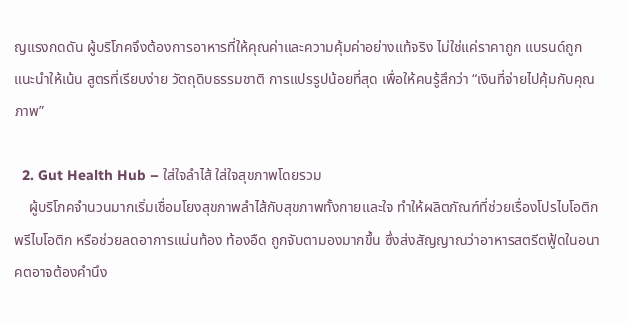ญแรงกดดัน ผู้บริโภคจึงต้องการอาหารที่ให้คุณค่าและความคุ้มค่าอย่างแท้จริง ไม่ใช่แค่ราคาถูก แบรนด์ถูกแนะนำให้เน้น สูตรที่เรียบง่าย วัตถุดิบธรรมชาติ การแปรรูปน้อยที่สุด เพื่อให้คนรู้สึกว่า “เงินที่จ่ายไปคุ้มกับคุณภาพ”

  2. Gut Health Hub – ใส่ใจลำไส้ ใส่ใจสุขภาพโดยรวม
    ผู้บริโภคจำนวนมากเริ่มเชื่อมโยงสุขภาพลำไส้กับสุขภาพทั้งกายและใจ ทำให้ผลิตภัณฑ์ที่ช่วยเรื่องโปรไบโอติก พรีไบโอติก หรือช่วยลดอาการแน่นท้อง ท้องอืด ถูกจับตามองมากขึ้น ซึ่งส่งสัญญาณว่าอาหารสตรีตฟู้ดในอนาคตอาจต้องคำนึง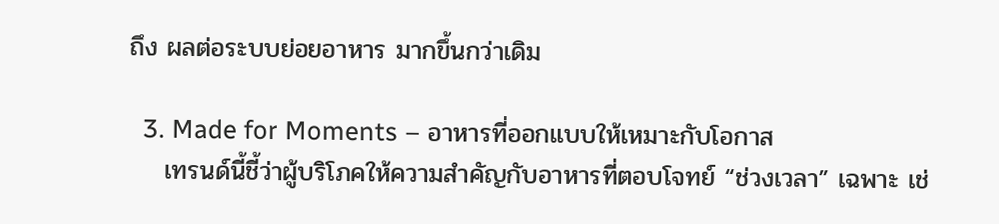ถึง ผลต่อระบบย่อยอาหาร มากขึ้นกว่าเดิม

  3. Made for Moments – อาหารที่ออกแบบให้เหมาะกับโอกาส
    เทรนด์นี้ชี้ว่าผู้บริโภคให้ความสำคัญกับอาหารที่ตอบโจทย์ “ช่วงเวลา” เฉพาะ เช่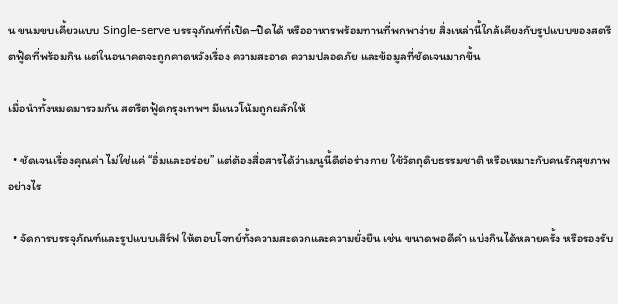น ขนมขบเคี้ยวแบบ Single-serve บรรจุภัณฑ์ที่เปิด–ปิดได้ หรืออาหารพร้อมทานที่พกพาง่าย สิ่งเหล่านี้ใกล้เคียงกับรูปแบบของสตรีตฟู้ดที่พร้อมกิน แต่ในอนาคตจะถูกคาดหวังเรื่อง ความสะอาด ความปลอดภัย และข้อมูลที่ชัดเจนมากขึ้น

เมื่อนำทั้งหมดมารวมกัน สตรีตฟู้ดกรุงเทพฯ มีแนวโน้มถูกผลักให้

  • ชัดเจนเรื่องคุณค่า ไม่ใช่แค่ “อิ่มและอร่อย” แต่ต้องสื่อสารได้ว่าเมนูนี้ดีต่อร่างกาย ใช้วัตถุดิบธรรมชาติ หรือเหมาะกับคนรักสุขภาพอย่างไร

  • จัดการบรรจุภัณฑ์และรูปแบบเสิร์ฟ ให้ตอบโจทย์ทั้งความสะดวกและความยั่งยืน เช่น ขนาดพอดีคำ แบ่งกินได้หลายครั้ง หรือรองรับ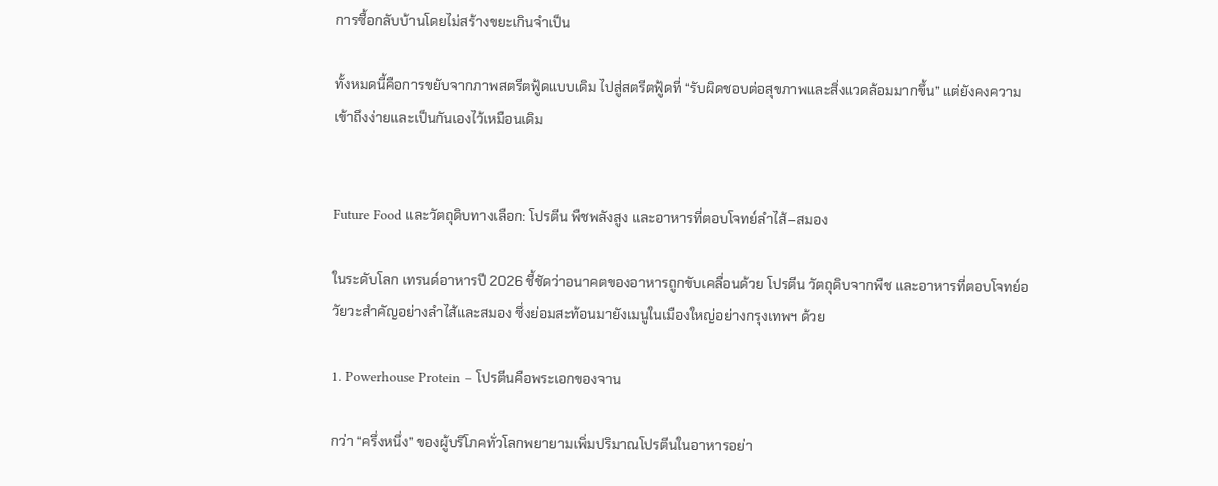การซื้อกลับบ้านโดยไม่สร้างขยะเกินจำเป็น

ทั้งหมดนี้คือการขยับจากภาพสตรีตฟู้ดแบบเดิม ไปสู่สตรีตฟู้ดที่ “รับผิดชอบต่อสุขภาพและสิ่งแวดล้อมมากขึ้น” แต่ยังคงความเข้าถึงง่ายและเป็นกันเองไว้เหมือนเดิม


Future Food และวัตถุดิบทางเลือก: โปรตีน พืชพลังสูง และอาหารที่ตอบโจทย์ลำไส้–สมอง

ในระดับโลก เทรนด์อาหารปี 2026 ชี้ชัดว่าอนาคตของอาหารถูกขับเคลื่อนด้วย โปรตีน วัตถุดิบจากพืช และอาหารที่ตอบโจทย์อวัยวะสำคัญอย่างลำไส้และสมอง ซึ่งย่อมสะท้อนมายังเมนูในเมืองใหญ่อย่างกรุงเทพฯ ด้วย

1. Powerhouse Protein – โปรตีนคือพระเอกของจาน

กว่า “ครึ่งหนึ่ง” ของผู้บริโภคทั่วโลกพยายามเพิ่มปริมาณโปรตีนในอาหารอย่า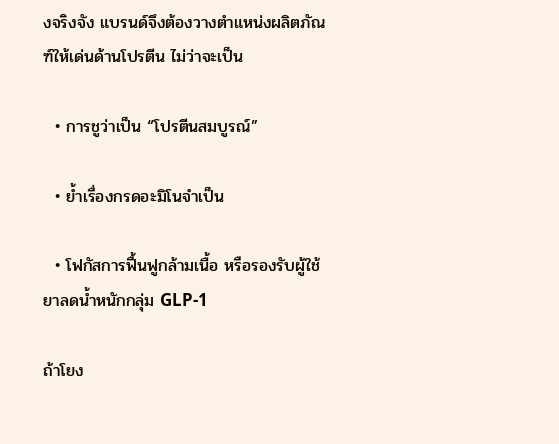งจริงจัง แบรนด์จึงต้องวางตำแหน่งผลิตภัณฑ์ให้เด่นด้านโปรตีน ไม่ว่าจะเป็น

  • การชูว่าเป็น “โปรตีนสมบูรณ์”

  • ย้ำเรื่องกรดอะมิโนจำเป็น

  • โฟกัสการฟื้นฟูกล้ามเนื้อ หรือรองรับผู้ใช้ยาลดน้ำหนักกลุ่ม GLP-1

ถ้าโยง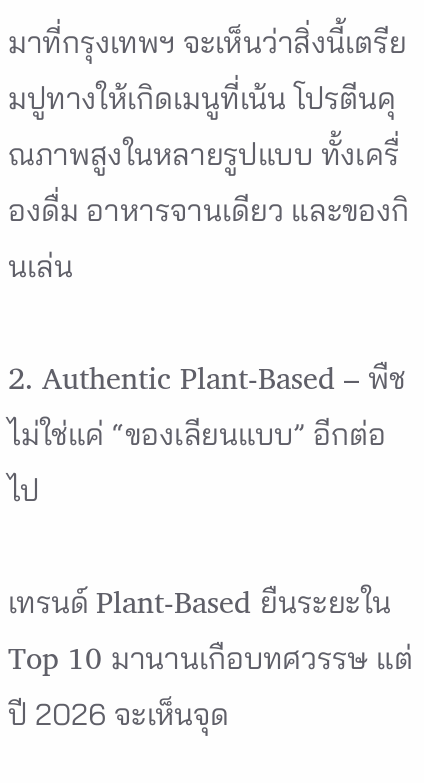มาที่กรุงเทพฯ จะเห็นว่าสิ่งนี้เตรียมปูทางให้เกิดเมนูที่เน้น โปรตีนคุณภาพสูงในหลายรูปแบบ ทั้งเครื่องดื่ม อาหารจานเดียว และของกินเล่น

2. Authentic Plant-Based – พืชไม่ใช่แค่ “ของเลียนแบบ” อีกต่อไป

เทรนด์ Plant-Based ยืนระยะใน Top 10 มานานเกือบทศวรรษ แต่ปี 2026 จะเห็นจุด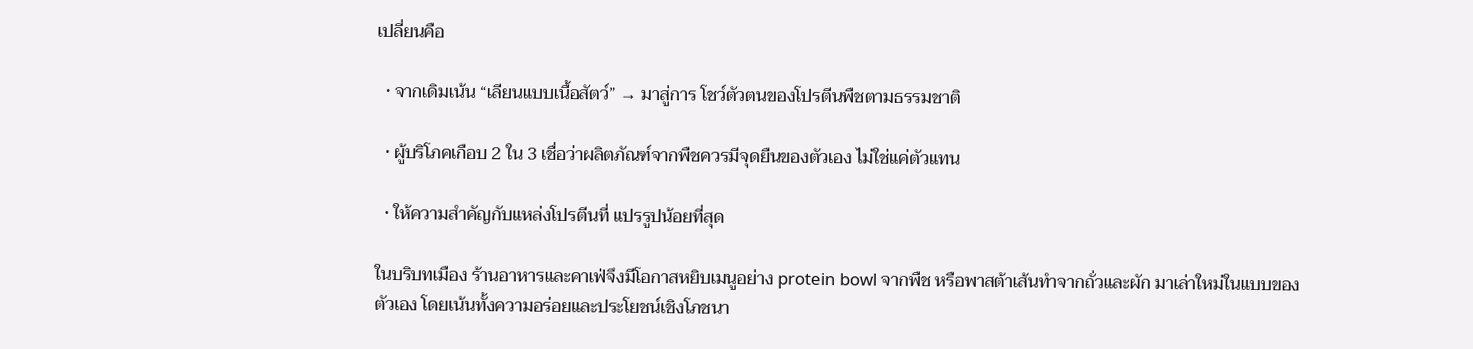เปลี่ยนคือ

  • จากเดิมเน้น “เลียนแบบเนื้อสัตว์” → มาสู่การ โชว์ตัวตนของโปรตีนพืชตามธรรมชาติ

  • ผู้บริโภคเกือบ 2 ใน 3 เชื่อว่าผลิตภัณฑ์จากพืชควรมีจุดยืนของตัวเอง ไม่ใช่แค่ตัวแทน

  • ให้ความสำคัญกับแหล่งโปรตีนที่ แปรรูปน้อยที่สุด

ในบริบทเมือง ร้านอาหารและคาเฟ่จึงมีโอกาสหยิบเมนูอย่าง protein bowl จากพืช หรือพาสต้าเส้นทำจากถั่วและผัก มาเล่าใหม่ในแบบของตัวเอง โดยเน้นทั้งความอร่อยและประโยชน์เชิงโภชนา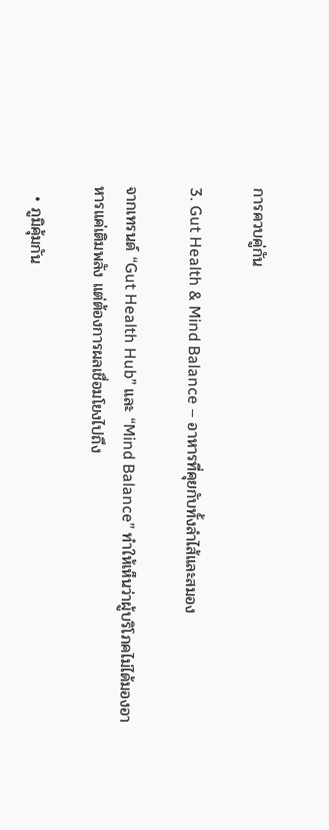การควบคู่กัน

3. Gut Health & Mind Balance – อาหารที่คุยกับทั้งลำไส้และสมอง

จากเทรนด์ “Gut Health Hub” และ “Mind Balance” ทำให้เห็นว่าผู้บริโภคไม่ได้มองอาหารแค่เติมพลัง แต่ต้องการผลเชื่อมโยงไปถึง

  • ภูมิคุ้มกัน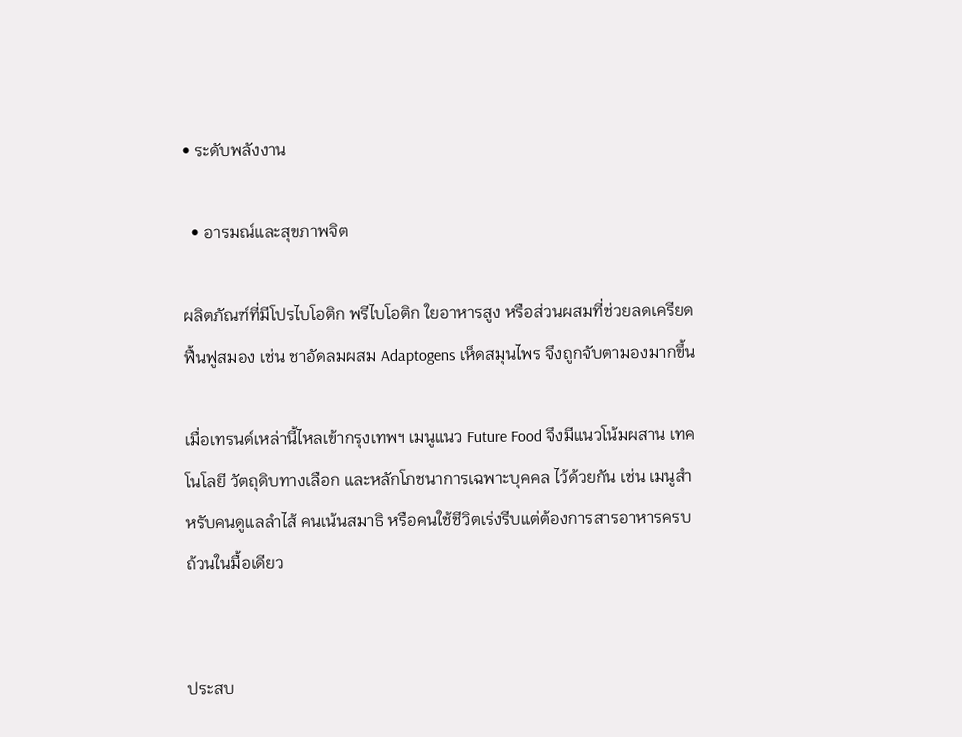• ระดับพลังงาน

  • อารมณ์และสุขภาพจิต

ผลิตภัณฑ์ที่มีโปรไบโอติก พรีไบโอติก ใยอาหารสูง หรือส่วนผสมที่ช่วยลดเครียด ฟื้นฟูสมอง เช่น ชาอัดลมผสม Adaptogens เห็ดสมุนไพร จึงถูกจับตามองมากขึ้น

เมื่อเทรนด์เหล่านี้ไหลเข้ากรุงเทพฯ เมนูแนว Future Food จึงมีแนวโน้มผสาน เทคโนโลยี วัตถุดิบทางเลือก และหลักโภชนาการเฉพาะบุคคล ไว้ด้วยกัน เช่น เมนูสำหรับคนดูแลลำไส้ คนเน้นสมาธิ หรือคนใช้ชีวิตเร่งรีบแต่ต้องการสารอาหารครบถ้วนในมื้อเดียว


ประสบ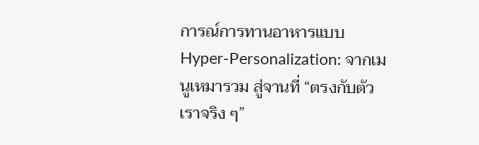การณ์การทานอาหารแบบ Hyper-Personalization: จากเมนูเหมารวม สู่จานที่ “ตรงกับตัวเราจริง ๆ”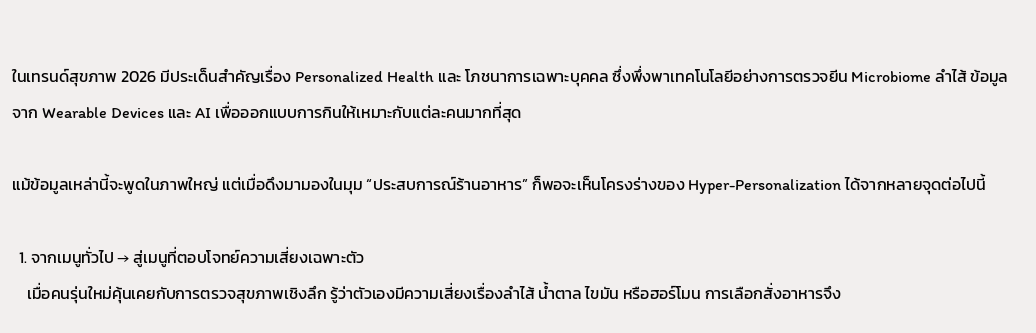ในเทรนด์สุขภาพ 2026 มีประเด็นสำคัญเรื่อง Personalized Health และ โภชนาการเฉพาะบุคคล ซึ่งพึ่งพาเทคโนโลยีอย่างการตรวจยีน Microbiome ลำไส้ ข้อมูลจาก Wearable Devices และ AI เพื่อออกแบบการกินให้เหมาะกับแต่ละคนมากที่สุด

แม้ข้อมูลเหล่านี้จะพูดในภาพใหญ่ แต่เมื่อดึงมามองในมุม “ประสบการณ์ร้านอาหาร” ก็พอจะเห็นโครงร่างของ Hyper-Personalization ได้จากหลายจุดต่อไปนี้

  1. จากเมนูทั่วไป → สู่เมนูที่ตอบโจทย์ความเสี่ยงเฉพาะตัว
    เมื่อคนรุ่นใหม่คุ้นเคยกับการตรวจสุขภาพเชิงลึก รู้ว่าตัวเองมีความเสี่ยงเรื่องลำไส้ น้ำตาล ไขมัน หรือฮอร์โมน การเลือกสั่งอาหารจึง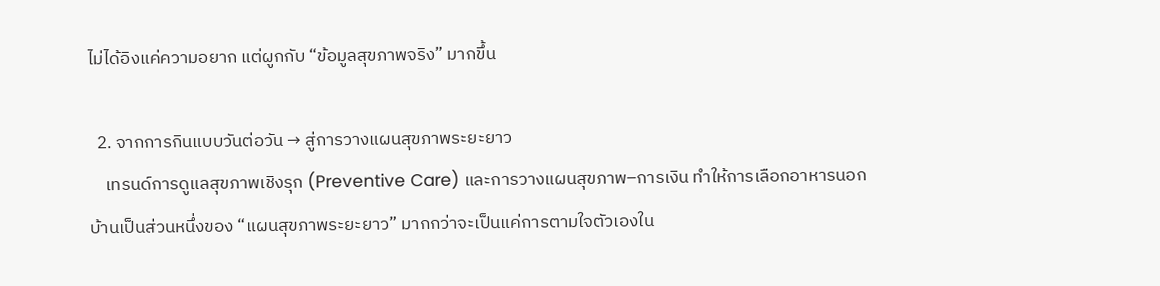ไม่ได้อิงแค่ความอยาก แต่ผูกกับ “ข้อมูลสุขภาพจริง” มากขึ้น

  2. จากการกินแบบวันต่อวัน → สู่การวางแผนสุขภาพระยะยาว
    เทรนด์การดูแลสุขภาพเชิงรุก (Preventive Care) และการวางแผนสุขภาพ–การเงิน ทำให้การเลือกอาหารนอกบ้านเป็นส่วนหนึ่งของ “แผนสุขภาพระยะยาว” มากกว่าจะเป็นแค่การตามใจตัวเองใน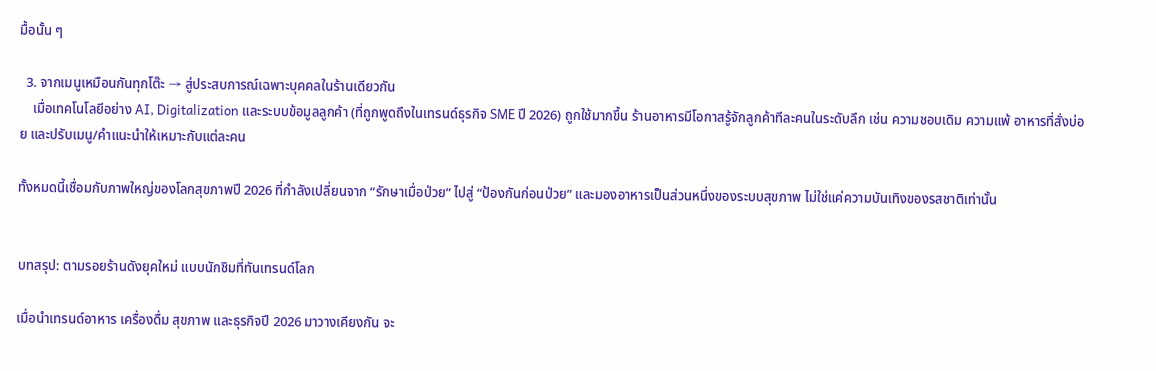มื้อนั้น ๆ

  3. จากเมนูเหมือนกันทุกโต๊ะ → สู่ประสบการณ์เฉพาะบุคคลในร้านเดียวกัน
    เมื่อเทคโนโลยีอย่าง AI, Digitalization และระบบข้อมูลลูกค้า (ที่ถูกพูดถึงในเทรนด์ธุรกิจ SME ปี 2026) ถูกใช้มากขึ้น ร้านอาหารมีโอกาสรู้จักลูกค้าทีละคนในระดับลึก เช่น ความชอบเดิม ความแพ้ อาหารที่สั่งบ่อย และปรับเมนู/คำแนะนำให้เหมาะกับแต่ละคน

ทั้งหมดนี้เชื่อมกับภาพใหญ่ของโลกสุขภาพปี 2026 ที่กำลังเปลี่ยนจาก “รักษาเมื่อป่วย” ไปสู่ “ป้องกันก่อนป่วย” และมองอาหารเป็นส่วนหนึ่งของระบบสุขภาพ ไม่ใช่แค่ความบันเทิงของรสชาติเท่านั้น


บทสรุป: ตามรอยร้านดังยุคใหม่ แบบนักชิมที่ทันเทรนด์โลก

เมื่อนำเทรนด์อาหาร เครื่องดื่ม สุขภาพ และธุรกิจปี 2026 มาวางเคียงกัน จะ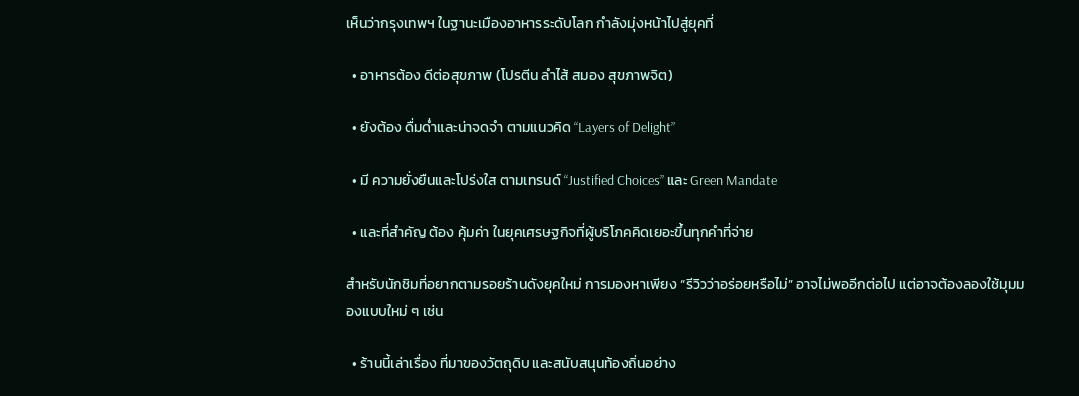เห็นว่ากรุงเทพฯ ในฐานะเมืองอาหารระดับโลก กำลังมุ่งหน้าไปสู่ยุคที่

  • อาหารต้อง ดีต่อสุขภาพ (โปรตีน ลำไส้ สมอง สุขภาพจิต)

  • ยังต้อง ดื่มด่ำและน่าจดจำ ตามแนวคิด “Layers of Delight”

  • มี ความยั่งยืนและโปร่งใส ตามเทรนด์ “Justified Choices” และ Green Mandate

  • และที่สำคัญ ต้อง คุ้มค่า ในยุคเศรษฐกิจที่ผู้บริโภคคิดเยอะขึ้นทุกคำที่จ่าย

สำหรับนักชิมที่อยากตามรอยร้านดังยุคใหม่ การมองหาเพียง “รีวิวว่าอร่อยหรือไม่” อาจไม่พออีกต่อไป แต่อาจต้องลองใช้มุมมองแบบใหม่ ๆ เช่น

  • ร้านนี้เล่าเรื่อง ที่มาของวัตถุดิบ และสนับสนุนท้องถิ่นอย่าง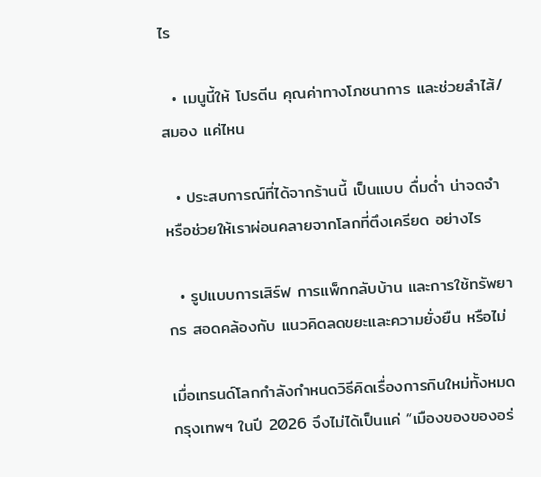ไร

  • เมนูนี้ให้ โปรตีน คุณค่าทางโภชนาการ และช่วยลำไส้/สมอง แค่ไหน

  • ประสบการณ์ที่ได้จากร้านนี้ เป็นแบบ ดื่มด่ำ น่าจดจำ หรือช่วยให้เราผ่อนคลายจากโลกที่ตึงเครียด อย่างไร

  • รูปแบบการเสิร์ฟ การแพ็กกลับบ้าน และการใช้ทรัพยากร สอดคล้องกับ แนวคิดลดขยะและความยั่งยืน หรือไม่

เมื่อเทรนด์โลกกำลังกำหนดวิธีคิดเรื่องการกินใหม่ทั้งหมด กรุงเทพฯ ในปี 2026 จึงไม่ได้เป็นแค่ “เมืองของของอร่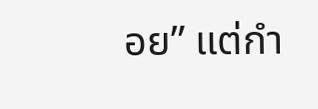อย” แต่กำ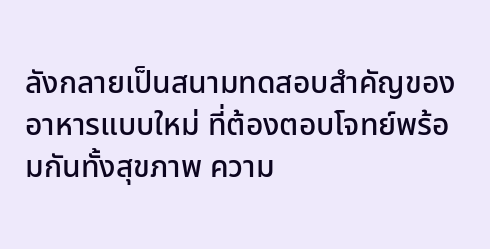ลังกลายเป็นสนามทดสอบสำคัญของอาหารแบบใหม่ ที่ต้องตอบโจทย์พร้อมกันทั้งสุขภาพ ความ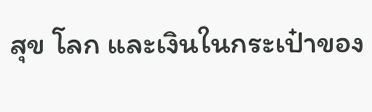สุข โลก และเงินในกระเป๋าของ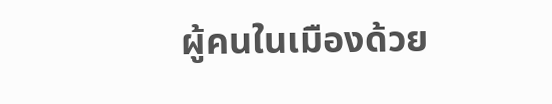ผู้คนในเมืองด้วย